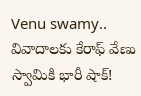Venu swamy.. వివాదాలకు కేరాఫ్ వేణు స్వామికి భారీ షాక్!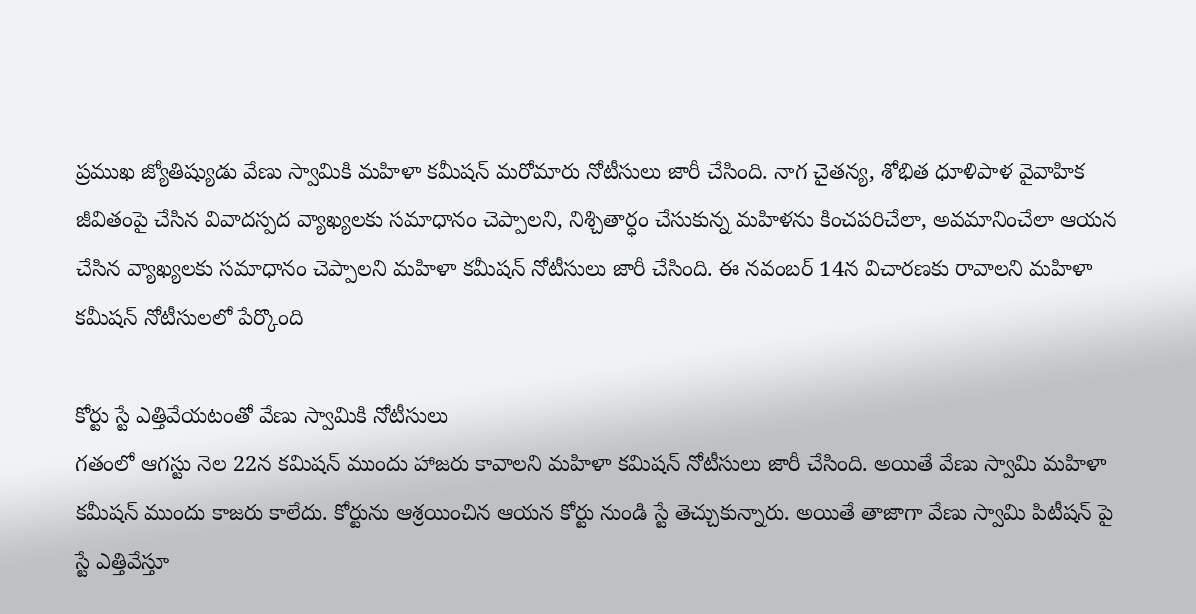ప్రముఖ జ్యోతిష్యుడు వేణు స్వామికి మహిళా కమీషన్ మరోమారు నోటీసులు జారీ చేసింది. నాగ చైతన్య, శోభిత ధూళిపాళ వైవాహిక జీవితంపై చేసిన వివాదస్పద వ్యాఖ్యలకు సమాధానం చెప్పాలని, నిశ్చితార్ధం చేసుకున్న మహిళను కించపరిచేలా, అవమానించేలా ఆయన చేసిన వ్యాఖ్యలకు సమాధానం చెప్పాలని మహిళా కమీషన్ నోటీసులు జారీ చేసింది. ఈ నవంబర్ 14న విచారణకు రావాలని మహిళా కమీషన్ నోటీసులలో పేర్కొంది

కోర్టు స్టే ఎత్తివేయటంతో వేణు స్వామికి నోటీసులు
గతంలో ఆగస్టు నెల 22న కమిషన్ ముందు హాజరు కావాలని మహిళా కమిషన్ నోటీసులు జారీ చేసింది. అయితే వేణు స్వామి మహిళా కమీషన్ ముందు కాజరు కాలేదు. కోర్టును ఆశ్రయించిన ఆయన కోర్టు నుండి స్టే తెచ్చుకున్నారు. అయితే తాజాగా వేణు స్వామి పిటీషన్ పై స్టే ఎత్తివేస్తూ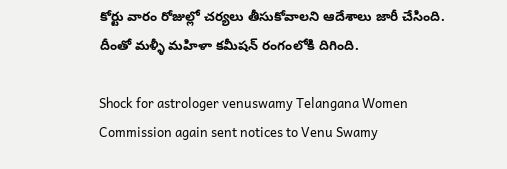కోర్టు వారం రోజుల్లో చర్యలు తీసుకోవాలని ఆదేశాలు జారీ చేసింది. దీంతో మళ్ళీ మహిళా కమీషన్ రంగంలోకి దిగింది.

Shock for astrologer venuswamy Telangana Women Commission again sent notices to Venu Swamy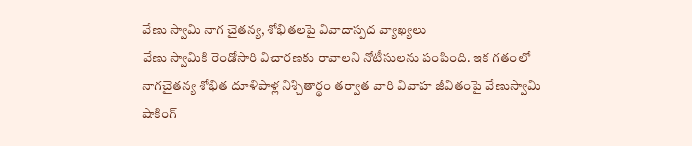వేణు స్వామి నాగ చైతన్య, శోభితలపై వివాదాస్పద వ్యాఖ్యలు
వేణు స్వామికి రెండోసారి విచారణకు రావాలని నోటీసులను పంపింది. ఇక గతంలో నాగచైతన్య శోభిత దూళిపాళ్ల నిశ్చితార్థం తర్వాత వారి వివాహ జీవితంపై వేణుస్వామి షాకింగ్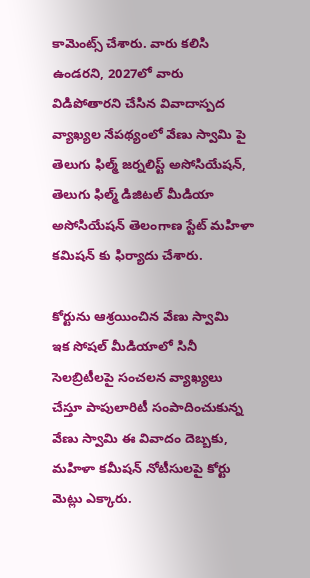కామెంట్స్ చేశారు. వారు కలిసి ఉండరని, 2027లో వారు విడిపోతారని చేసిన వివాదాస్పద వ్యాఖ్యల నేపథ్యంలో వేణు స్వామి పై తెలుగు ఫిల్మ్ జర్నలిస్ట్ అసోసియేషన్, తెలుగు ఫిల్మ్ డిజిటల్ మీడియా అసోసియేషన్ తెలంగాణ స్టేట్ మహిళా కమిషన్ కు ఫిర్యాదు చేశారు.

కోర్టును ఆశ్రయించిన వేణు స్వామి
ఇక సోషల్ మీడియాలో సినీ సెలబ్రిటీలపై సంచలన వ్యాఖ్యలు చేస్తూ పాపులారిటీ సంపాదించుకున్న వేణు స్వామి ఈ వివాదం దెబ్బకు, మహిళా కమీషన్ నోటీసులపై కోర్టు మెట్లు ఎక్కారు.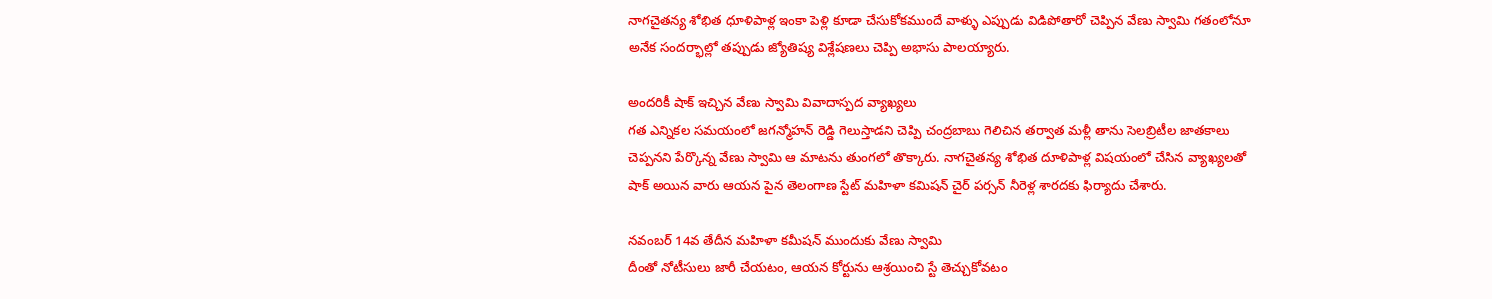నాగచైతన్య శోభిత ధూళిపాళ్ల ఇంకా పెళ్లి కూడా చేసుకోకముందే వాళ్ళు ఎప్పుడు విడిపోతారో చెప్పిన వేణు స్వామి గతంలోనూ అనేక సందర్భాల్లో తప్పుడు జ్యోతిష్య విశ్లేషణలు చెప్పి అభాసు పాలయ్యారు.

అందరికీ షాక్ ఇచ్చిన వేణు స్వామి వివాదాస్పద వ్యాఖ్యలు
గత ఎన్నికల సమయంలో జగన్మోహన్ రెడ్డి గెలుస్తాడని చెప్పి చంద్రబాబు గెలిచిన తర్వాత మళ్లీ తాను సెలబ్రిటీల జాతకాలు చెప్పనని పేర్కొన్న వేణు స్వామి ఆ మాటను తుంగలో తొక్కారు. నాగచైతన్య శోభిత దూళిపాళ్ల విషయంలో చేసిన వ్యాఖ్యలతో షాక్ అయిన వారు ఆయన పైన తెలంగాణ స్టేట్ మహిళా కమిషన్ చైర్ పర్సన్ నీరెళ్ల శారదకు ఫిర్యాదు చేశారు.

నవంబర్ 14వ తేదీన మహిళా కమీషన్ ముందుకు వేణు స్వామి
దీంతో నోటీసులు జారీ చేయటం, ఆయన కోర్టును ఆశ్రయించి స్టే తెచ్చుకోవటం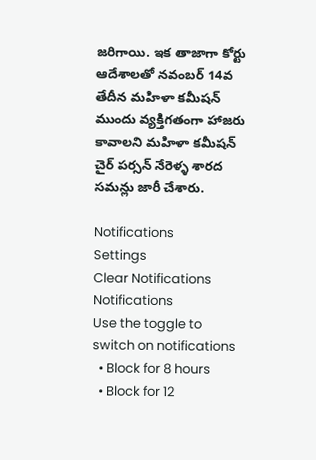జరిగాయి. ఇక తాజాగా కోర్టు ఆదేశాలతో నవంబర్ 14వ తేదీన మహిళా కమీషన్ ముందు వ్యక్తిగతంగా హాజరు కావాలని మహిళా కమీషన్ చైర్ పర్సన్ నేరెళ్ళ శారద సమన్లు జారీ చేశారు.

Notifications
Settings
Clear Notifications
Notifications
Use the toggle to switch on notifications
  • Block for 8 hours
  • Block for 12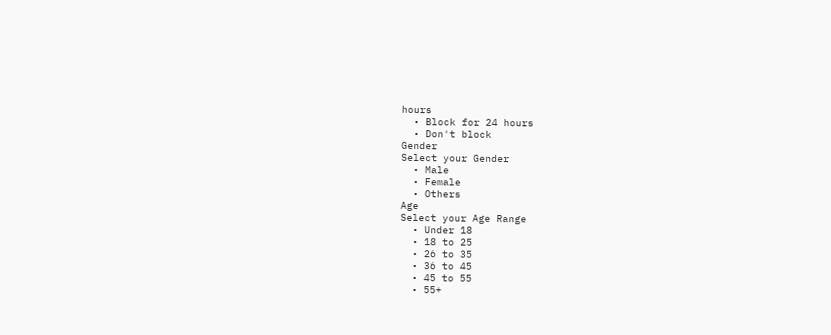hours
  • Block for 24 hours
  • Don't block
Gender
Select your Gender
  • Male
  • Female
  • Others
Age
Select your Age Range
  • Under 18
  • 18 to 25
  • 26 to 35
  • 36 to 45
  • 45 to 55
  • 55+